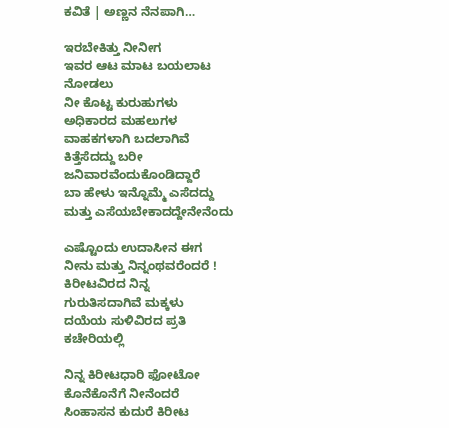ಕವಿತೆ | ಅಣ್ಣನ ನೆನಪಾಗಿ…

ಇರಬೇಕಿತ್ತು ನೀನೀಗ
ಇವರ ಆಟ ಮಾಟ ಬಯಲಾಟ ನೋಡಲು
ನೀ ಕೊಟ್ಟ ಕುರುಹುಗಳು
ಅಧಿಕಾರದ ಮಹಲುಗಳ
ವಾಹಕಗಳಾಗಿ ಬದಲಾಗಿವೆ
ಕಿತ್ತೆಸೆದದ್ದು ಬರೀ
ಜನಿವಾರವೆಂದುಕೊಂಡಿದ್ದಾರೆ
ಬಾ ಹೇಳು ಇನ್ನೊಮ್ಮೆ ಎಸೆದದ್ದು
ಮತ್ತು ಎಸೆಯಬೇಕಾದದ್ದೇನೇನೆಂದು

ಎಷ್ಟೊಂದು ಉದಾಸೀನ ಈಗ
ನೀನು ಮತ್ತು ನಿನ್ನಂಥವರೆಂದರೆ !
ಕಿರೀಟವಿರದ ನಿನ್ನ
ಗುರುತಿಸದಾಗಿವೆ ಮಕ್ಕಳು
ದಯೆಯ ಸುಳಿವಿರದ ಪ್ರತಿ ಕಚೇರಿಯಲ್ಲಿ

ನಿನ್ನ ಕಿರೀಟಧಾರಿ ಫೋಟೋ
ಕೊನೆಕೊನೆಗೆ ನೀನೆಂದರೆ
ಸಿಂಹಾಸನ ಕುದುರೆ ಕಿರೀಟ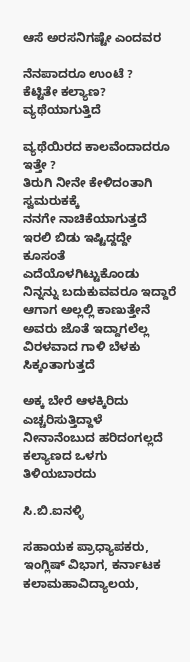ಆಸೆ ಅರಸನಿಗಷ್ಟೇ ಎಂದವರ

ನೆನಪಾದರೂ ಉಂಟೆ ?
ಕೆಟ್ಟಿತೇ ಕಲ್ಯಾಣ?
ವ್ಯಥೆಯಾಗುತ್ತಿದೆ

ವ್ಯಥೆಯಿರದ ಕಾಲವೆಂದಾದರೂ ಇತ್ತೇ ?
ತಿರುಗಿ ನೀನೇ ಕೇಳಿದಂತಾಗಿ ಸ್ವಮರುಕಕ್ಕೆ
ನನಗೇ ನಾಚಿಕೆಯಾಗುತ್ತದೆ
ಇರಲಿ ಬಿಡು ಇಷ್ಟಿದ್ದದ್ದೇ
ಕೂಸಂತೆ ಎದೆಯೊಳಗಿಟ್ಟುಕೊಂಡು
ನಿನ್ನನ್ನು ಬದುಕುವವರೂ ಇದ್ದಾರೆ
ಆಗಾಗ ಅಲ್ಲಲ್ಲಿ ಕಾಣುತ್ತೇನೆ
ಅವರು ಜೊತೆ ಇದ್ದಾಗಲೆಲ್ಲ
ವಿರಳವಾದ ಗಾಳಿ ಬೆಳಕು
ಸಿಕ್ಕಂತಾಗುತ್ತದೆ

ಅಕ್ಕ ಬೇರೆ ಆಳಕ್ಕಿರಿದು
ಎಚ್ಚರಿಸುತ್ತಿದ್ದಾಳೆ
ನೀನಾನೆಂಬುದ ಹರಿದಂಗಲ್ಲದೆ
ಕಲ್ಯಾಣದ ಒಳಗು ತಿಳಿಯಬಾರದು

ಸಿ.ಬಿ.ಐನಳ್ಳಿ

ಸಹಾಯಕ ಪ್ರಾಧ್ಯಾಪಕರು, ಇಂಗ್ಲಿಷ್ ವಿಭಾಗ, ಕರ್ನಾಟಕ ಕಲಾಮಹಾವಿದ್ಯಾಲಯ,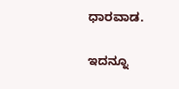ಧಾರವಾಡ.

ಇದನ್ನೂ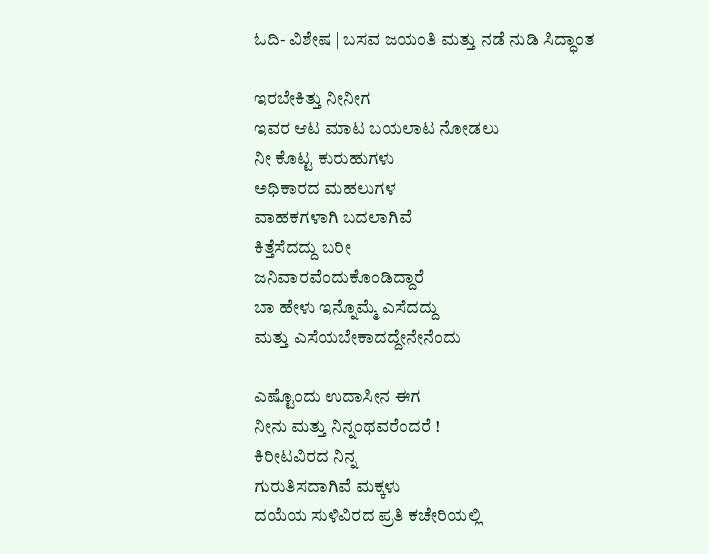ಓದಿ- ವಿಶೇಷ | ಬಸವ ಜಯಂತಿ ಮತ್ತು ನಡೆ ನುಡಿ ಸಿದ್ಧಾಂತ

ಇರಬೇಕಿತ್ತು ನೀನೀಗ
ಇವರ ಆಟ ಮಾಟ ಬಯಲಾಟ ನೋಡಲು
ನೀ ಕೊಟ್ಟ ಕುರುಹುಗಳು
ಅಧಿಕಾರದ ಮಹಲುಗಳ
ವಾಹಕಗಳಾಗಿ ಬದಲಾಗಿವೆ
ಕಿತ್ತೆಸೆದದ್ದು ಬರೀ
ಜನಿವಾರವೆಂದುಕೊಂಡಿದ್ದಾರೆ
ಬಾ ಹೇಳು ಇನ್ನೊಮ್ಮೆ ಎಸೆದದ್ದು
ಮತ್ತು ಎಸೆಯಬೇಕಾದದ್ದೇನೇನೆಂದು

ಎಷ್ಟೊಂದು ಉದಾಸೀನ ಈಗ
ನೀನು ಮತ್ತು ನಿನ್ನಂಥವರೆಂದರೆ !
ಕಿರೀಟವಿರದ ನಿನ್ನ
ಗುರುತಿಸದಾಗಿವೆ ಮಕ್ಕಳು
ದಯೆಯ ಸುಳಿವಿರದ ಪ್ರತಿ ಕಚೇರಿಯಲ್ಲಿ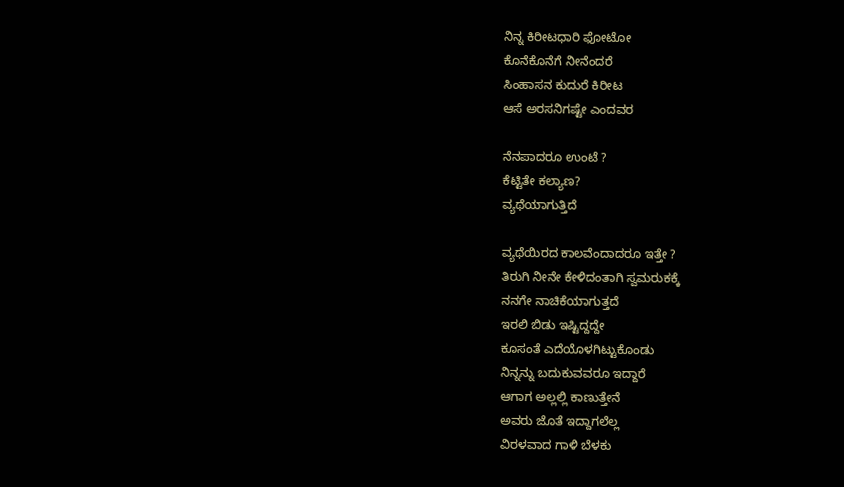ನಿನ್ನ ಕಿರೀಟಧಾರಿ ಫೋಟೋ
ಕೊನೆಕೊನೆಗೆ ನೀನೆಂದರೆ
ಸಿಂಹಾಸನ ಕುದುರೆ ಕಿರೀಟ
ಆಸೆ ಅರಸನಿಗಷ್ಟೇ ಎಂದವರ

ನೆನಪಾದರೂ ಉಂಟೆ ?
ಕೆಟ್ಟಿತೇ ಕಲ್ಯಾಣ?
ವ್ಯಥೆಯಾಗುತ್ತಿದೆ

ವ್ಯಥೆಯಿರದ ಕಾಲವೆಂದಾದರೂ ಇತ್ತೇ ?
ತಿರುಗಿ ನೀನೇ ಕೇಳಿದಂತಾಗಿ ಸ್ವಮರುಕಕ್ಕೆ
ನನಗೇ ನಾಚಿಕೆಯಾಗುತ್ತದೆ
ಇರಲಿ ಬಿಡು ಇಷ್ಟಿದ್ದದ್ದೇ
ಕೂಸಂತೆ ಎದೆಯೊಳಗಿಟ್ಟುಕೊಂಡು
ನಿನ್ನನ್ನು ಬದುಕುವವರೂ ಇದ್ದಾರೆ
ಆಗಾಗ ಅಲ್ಲಲ್ಲಿ ಕಾಣುತ್ತೇನೆ
ಅವರು ಜೊತೆ ಇದ್ದಾಗಲೆಲ್ಲ
ವಿರಳವಾದ ಗಾಳಿ ಬೆಳಕು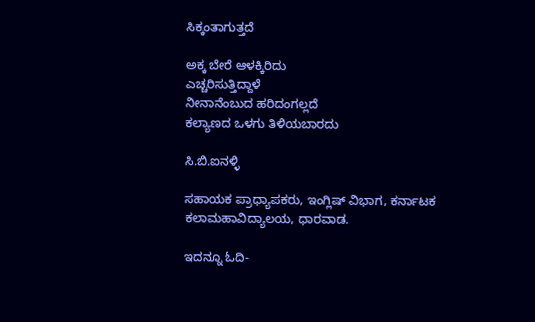ಸಿಕ್ಕಂತಾಗುತ್ತದೆ

ಅಕ್ಕ ಬೇರೆ ಆಳಕ್ಕಿರಿದು
ಎಚ್ಚರಿಸುತ್ತಿದ್ದಾಳೆ
ನೀನಾನೆಂಬುದ ಹರಿದಂಗಲ್ಲದೆ
ಕಲ್ಯಾಣದ ಒಳಗು ತಿಳಿಯಬಾರದು

ಸಿ.ಬಿ.ಐನಳ್ಳಿ

ಸಹಾಯಕ ಪ್ರಾಧ್ಯಾಪಕರು, ಇಂಗ್ಲಿಷ್ ವಿಭಾಗ, ಕರ್ನಾಟಕ ಕಲಾಮಹಾವಿದ್ಯಾಲಯ, ಧಾರವಾಡ.

ಇದನ್ನೂ ಓದಿ-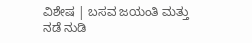ವಿಶೇಷ | ಬಸವ ಜಯಂತಿ ಮತ್ತು ನಡೆ ನುಡಿ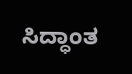ಸಿದ್ಧಾಂತ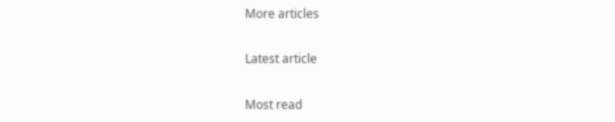More articles

Latest article

Most read